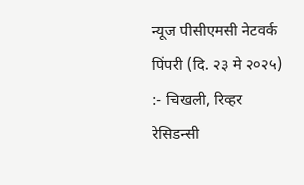न्यूज पीसीएमसी नेटवर्क
पिंपरी (दि. २३ मे २०२५) :- चिखली, रिव्हर रेसिडन्सी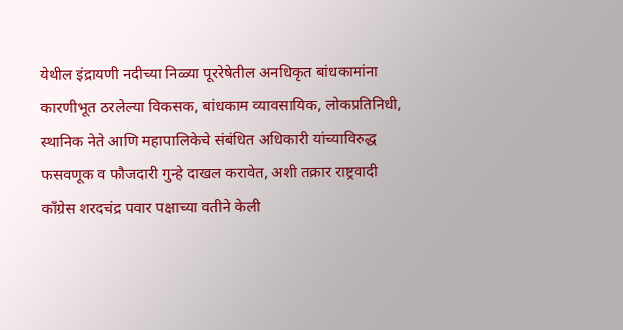येथील इंद्रायणी नदीच्या निळ्या पूररेषेतील अनधिकृत बांधकामांना कारणीभूत ठरलेल्या विकसक, बांधकाम व्यावसायिक, लोकप्रतिनिधी, स्थानिक नेते आणि महापालिकेचे संबंधित अधिकारी यांच्याविरुद्ध फसवणूक व फौजदारी गुन्हे दाखल करावेत, अशी तक्रार राष्ट्रवादी काँग्रेस शरदचंद्र पवार पक्षाच्या वतीने केली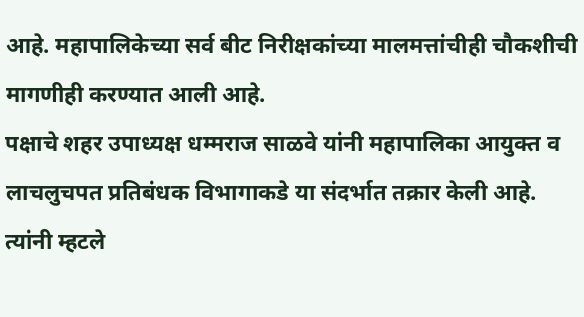आहे. महापालिकेच्या सर्व बीट निरीक्षकांच्या मालमत्तांचीही चौकशीची मागणीही करण्यात आली आहे.
पक्षाचे शहर उपाध्यक्ष धम्मराज साळवे यांनी महापालिका आयुक्त व लाचलुचपत प्रतिबंधक विभागाकडे या संदर्भात तक्रार केली आहे. त्यांनी म्हटले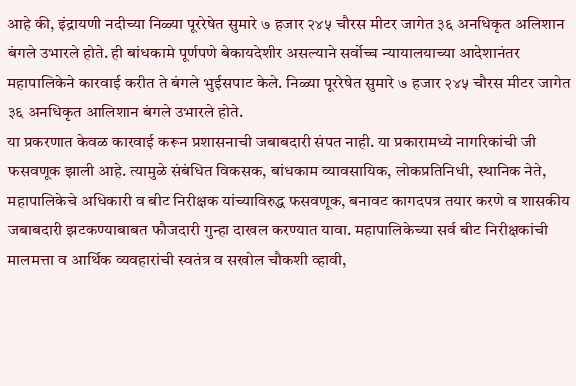आहे की, इंद्रायणी नदीच्या निळ्या पूररेषेत सुमारे ७ हजार २४५ चौरस मीटर जागेत ३६ अनधिकृत अलिशान बंगले उभारले होते. ही बांधकामे पूर्णपणे बेकायदेशीर असल्याने सर्वोच्च न्यायालयाच्या आदेशानंतर महापालिकेने कारवाई करीत ते बंगले भुईसपाट केले. निळ्या पूररेषेत सुमारे ७ हजार २४५ चौरस मीटर जागेत ३६ अनधिकृत आलिशान बंगले उभारले होते.
या प्रकरणात केवळ कारवाई करून प्रशासनाची जबाबदारी संपत नाही. या प्रकारामध्ये नागरिकांची जी फसवणूक झाली आहे. त्यामुळे संबंधित विकसक, बांधकाम व्यावसायिक, लोकप्रतिनिधी, स्थानिक नेते, महापालिकेचे अधिकारी व बीट निरीक्षक यांच्याविरुद्ध फसवणूक, बनावट कागदपत्र तयार करणे व शासकीय जबाबदारी झटकण्याबाबत फौजदारी गुन्हा दाखल करण्यात यावा. महापालिकेच्या सर्व बीट निरीक्षकांची मालमत्ता व आर्थिक व्यवहारांची स्वतंत्र व सखोल चौकशी व्हावी,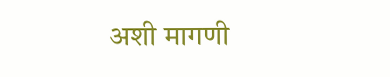अशी मागणी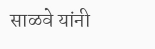साळवे यांनी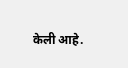केली आहे.